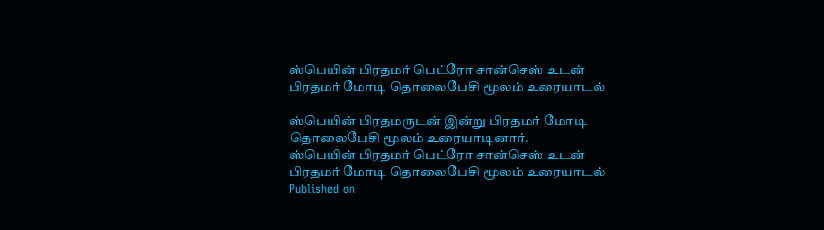ஸ்பெயின் பிரதமர் பெட்ரோ சான்செஸ் உடன் பிரதமர் மோடி தொலைபேசி மூலம் உரையாடல்

ஸ்பெயின் பிரதமருடன் இன்று பிரதமர் மோடி தொலைபேசி மூலம் உரையாடினார்.
ஸ்பெயின் பிரதமர் பெட்ரோ சான்செஸ் உடன் பிரதமர் மோடி தொலைபேசி மூலம் உரையாடல்
Published on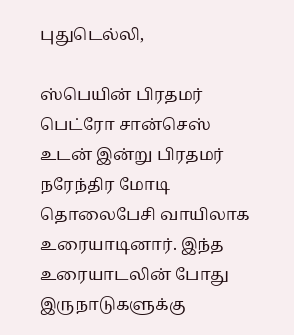புதுடெல்லி,

ஸ்பெயின் பிரதமர் பெட்ரோ சான்செஸ் உடன் இன்று பிரதமர் நரேந்திர மோடி தொலைபேசி வாயிலாக உரையாடினார். இந்த உரையாடலின் போது இருநாடுகளுக்கு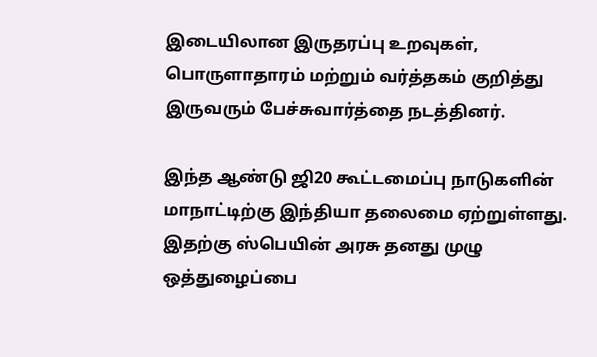இடையிலான இருதரப்பு உறவுகள், பொருளாதாரம் மற்றும் வர்த்தகம் குறித்து இருவரும் பேச்சுவார்த்தை நடத்தினர்.

இந்த ஆண்டு ஜி20 கூட்டமைப்பு நாடுகளின் மாநாட்டிற்கு இந்தியா தலைமை ஏற்றுள்ளது. இதற்கு ஸ்பெயின் அரசு தனது முழு ஒத்துழைப்பை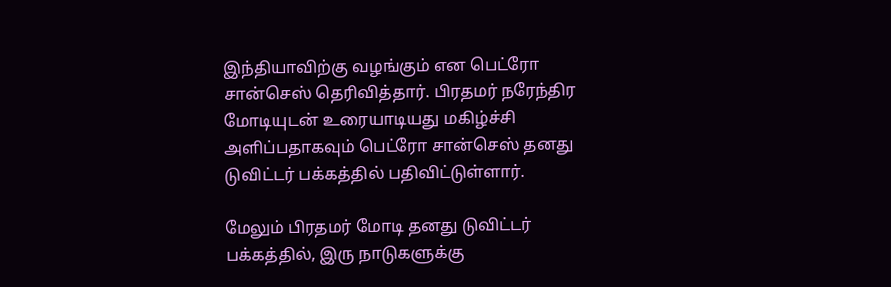இந்தியாவிற்கு வழங்கும் என பெட்ரோ சான்செஸ் தெரிவித்தார். பிரதமர் நரேந்திர மோடியுடன் உரையாடியது மகிழ்ச்சி அளிப்பதாகவும் பெட்ரோ சான்செஸ் தனது டுவிட்டர் பக்கத்தில் பதிவிட்டுள்ளார்.

மேலும் பிரதமர் மோடி தனது டுவிட்டர் பக்கத்தில், இரு நாடுகளுக்கு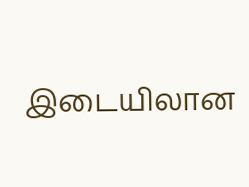இடையிலான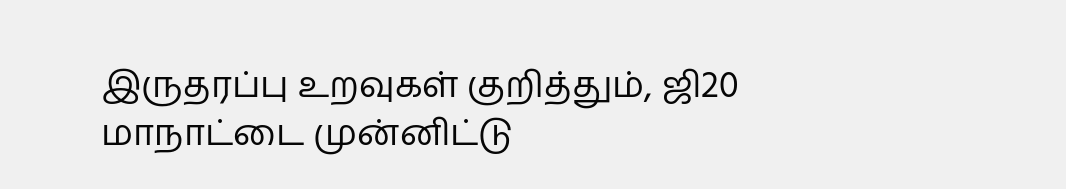இருதரப்பு உறவுகள் குறித்தும், ஜி20 மாநாட்டை முன்னிட்டு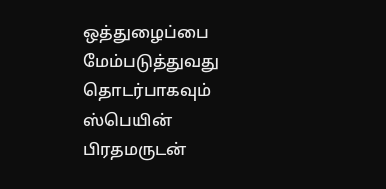ஒத்துழைப்பை மேம்படுத்துவது தொடர்பாகவும் ஸ்பெயின் பிரதமருடன்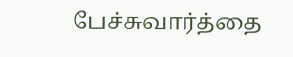பேச்சுவார்த்தை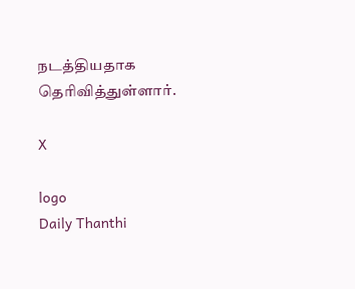நடத்தியதாக தெரிவித்துள்ளார்.

X

logo
Daily Thanthi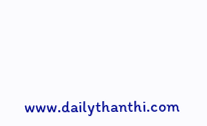www.dailythanthi.com